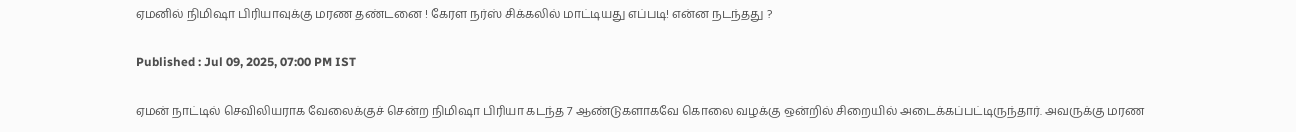ஏமனில் நிமிஷா பிரியாவுக்கு மரண தண்டனை ! கேரள நர்ஸ் சிக்கலில் மாட்டியது எப்படி! என்ன நடந்தது ?

Published : Jul 09, 2025, 07:00 PM IST

ஏமன் நாட்டில் செவிலியராக வேலைக்குச் சென்ற நிமிஷா பிரியா கடந்த 7 ஆண்டுகளாகவே கொலை வழக்கு ஒன்றில் சிறையில் அடைக்கப்பட்டிருந்தார். அவருக்கு மரண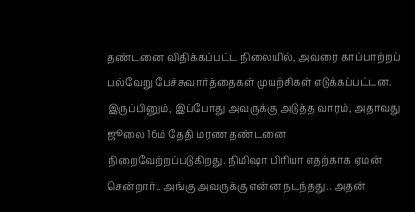தண்டனை விதிக்கப்பட்ட நிலையில், அவரை காப்பாற்றப் பல்வேறு பேச்சுவார்த்தைகள் முயற்சிகள் எடுக்கப்பட்டன. இருப்பினும், இப்போது அவருக்கு அடுத்த வாரம், அதாவது ஜூலை 16ம் தேதி மரண தண்டனை நிறைவேற்றப்படுகிறது. நிமிஷா பிரியா எதற்காக ஏமன் சென்றார்.. அங்கு அவருக்கு என்ன நடந்தது.. அதன்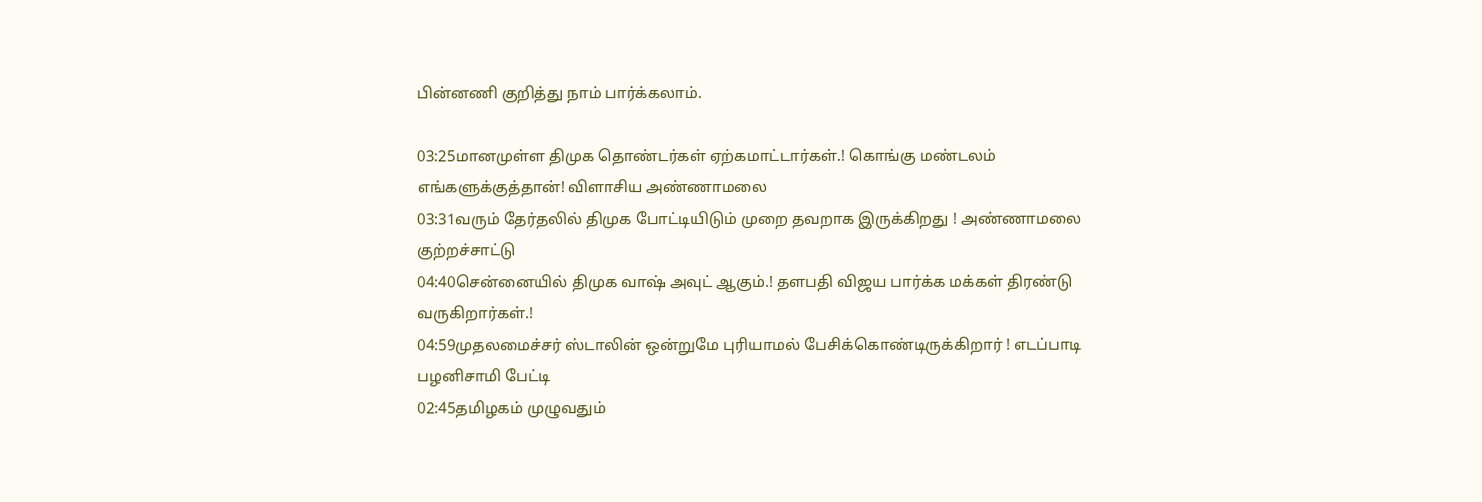பின்னணி குறித்து நாம் பார்க்கலாம்.

03:25மானமுள்ள திமுக தொண்டர்கள் ஏற்கமாட்டார்கள்.! கொங்கு மண்டலம் எங்களுக்குத்தான்! விளாசிய அண்ணாமலை
03:31வரும் தேர்தலில் திமுக போட்டியிடும் முறை தவறாக இருக்கிறது ! அண்ணாமலை குற்றச்சாட்டு
04:40சென்னையில் திமுக வாஷ் அவுட் ஆகும்.! தளபதி விஜய பார்க்க மக்கள் திரண்டு வருகிறார்கள்.!
04:59முதலமைச்சர் ஸ்டாலின் ஒன்றுமே புரியாமல் பேசிக்கொண்டிருக்கிறார் ! எடப்பாடி பழனிசாமி பேட்டி
02:45தமிழகம் முழுவதும்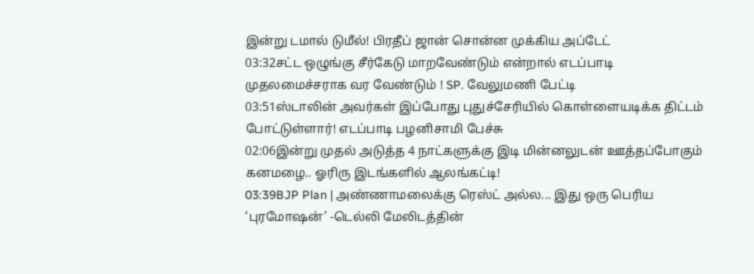இன்று டமால் டுமீல்! பிரதீப் ஜான் சொன்ன முக்கிய அப்டேட்
03:32சட்ட ஒழுங்கு சீர்கேடு மாறவேண்டும் என்றால் எடப்பாடி முதலமைச்சராக வர வேண்டும் ! SP. வேலுமணி பேட்டி
03:51ஸ்டாலின் அவர்கள் இப்போது புதுச்சேரியில் கொள்ளையடிக்க திட்டம் போட்டுள்ளார்! எடப்பாடி பழனிசாமி பேச்சு
02:06இன்று முதல் அடுத்த 4 நாட்களுக்கு இடி மின்னலுடன் ஊத்தப்போகும் கனமழை.. ஓரிரு இடங்களில் ஆலங்கட்டி!
03:39BJP Plan | அண்ணாமலைக்கு ரெஸ்ட் அல்ல... இது ஒரு பெரிய ‘புரமோஷன்’ -டெல்லி மேலிடத்தின்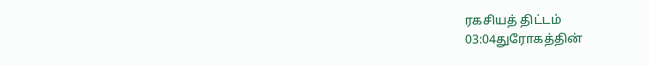ரகசியத் திட்டம்
03:04துரோகத்தின்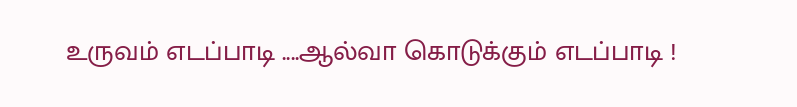உருவம் எடப்பாடி ....ஆல்வா கொடுக்கும் எடப்பாடி !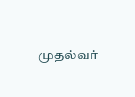முதல்வர்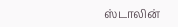ஸ்டாலின்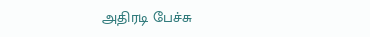அதிரடி பேச்சு